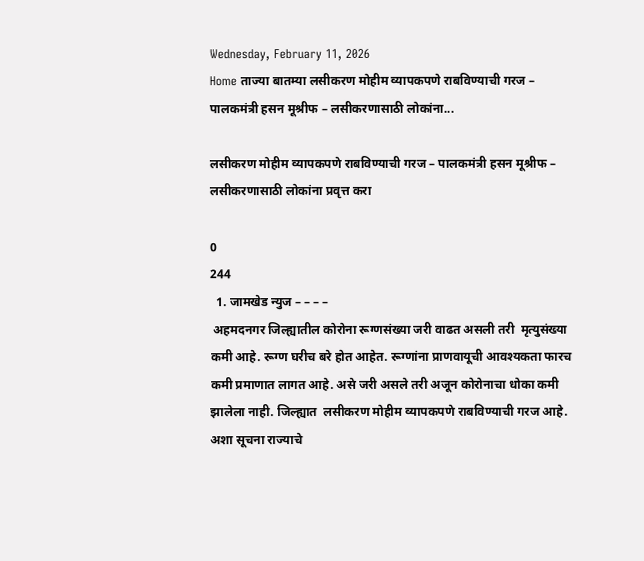Wednesday, February 11, 2026
Home ताज्या बातम्या लसीकरण मोहीम व्यापकपणे राबविण्याची गरज – पालकमंत्री हसन मूश्रीफ – लसीकरणासाठी लोकांना...

लसीकरण मोहीम व्यापकपणे राबविण्याची गरज – पालकमंत्री हसन मूश्रीफ – लसीकरणासाठी लोकांना प्रवृत्त करा

0
244
  1. जामखेड न्युज – – – –
 अहमदनगर जिल्ह्यातील कोरोना रूग्णसंख्या जरी वाढत असली तरी  मृत्युसंख्या कमी आहे. रूग्ण घरीच बरे होत आहेत. रूग्णांना प्राणवायूची आवश्यकता फारच कमी प्रमाणात लागत आहे. असे जरी असले तरी अजून कोरोनाचा धोका कमी झालेला नाही. जिल्ह्यात  लसीकरण मोहीम व्यापकपणे राबविण्याची गरज आहे.  अशा सूचना राज्याचे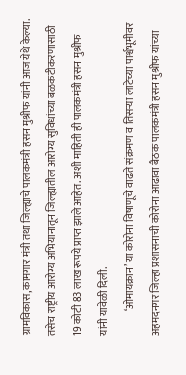ग्रामविकास,कामगार मंत्री तथा जिल्ह्याचे पालकमंत्री हसन मुश्रीफ यांनी आज येथे केल्या. तसेच राष्ट्रीय आरोग्य अभियानातून जिल्ह्यातील आरोग्य सुविधांच्या बळकटीकरणासाठी 19 कोटी 83 लाख रूपये प्राप्त झाले आहेत‌. अशी माहिती ही पालकमंत्री हसन मुश्रीफ यांनी यावेळी दिली.
            ‘ओमायक्रान’ या कोरोना विषाणूचे वाढते संक्रमण व तिसऱ्या लाटेच्या पार्श्वभूमीवर अहमदनगर जिल्हा प्रशासनाची कोरोना आढावा बैठक पालकमंत्री हसन मुश्रीफ यांच्या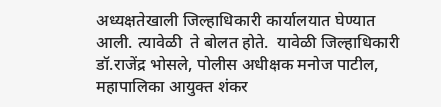अध्यक्षतेखाली जिल्हाधिकारी कार्यालयात घेण्यात आली. त्यावेळी  ते बोलत होते.  यावेळी जिल्हाधिकारी डॉ.राजेंद्र भोसले, पोलीस अधीक्षक मनोज पाटील, महापालिका आयुक्त शंकर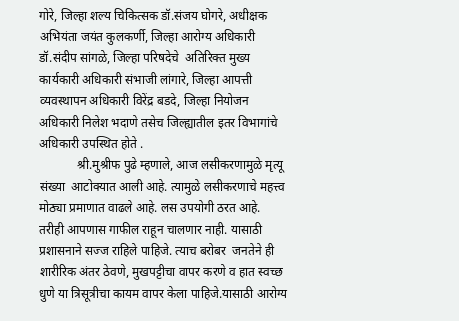गोरे, जिल्हा शल्य चिकित्सक डॉ.संजय घोगरे, अधीक्षक अभियंता जयंत कुलकर्णी, जिल्हा आरोग्य अधिकारी डॉ.संदीप सांगळे, जिल्‍हा परिषदेचे  अतिरिक्त मुख्य कार्यकारी अधिकारी संभाजी लांगारे, जिल्हा आपत्ती व्यवस्थापन अधिकारी विरेंद्र बडदे, जिल्हा नियोजन अधिकारी निलेश भदाणे तसेच जिल्ह्यातील इतर विभागांचे अधिकारी उपस्थित होते .
            श्री.मुश्रीफ पुढे म्हणाले, आज लसीकरणामुळे मृत्यू संख्या  आटोक्यात आली आहे. त्यामुळे लसीकरणाचे महत्त्व मोठ्या प्रमाणात वाढले आहे‌. लस उपयोगी ठरत आहे.  तरीही आपणास गाफील राहून चालणार नाही. यासाठी प्रशासनाने सज्ज राहिले पाहिजे. त्याच बरोबर  जनतेने ही  शारीरिक अंतर ठेवणे, मुखपट्टीचा वापर करणे व हात स्वच्छ धुणे या त्रिसूत्रीचा कायम वापर केला पाहिजे.यासाठी आरोग्य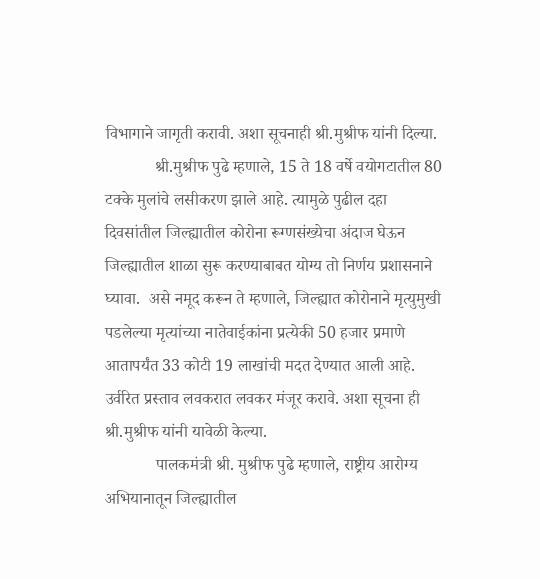विभागाने जागृती करावी. अशा सूचनाही श्री.मुश्रीफ यांनी दिल्या.
            श्री‌.मुश्रीफ पुढे म्हणाले, 15 ते 18 वर्षे वयोगटातील 80 टक्के मुलांचे लसीकरण झाले आहे. त्यामुळे पुढील दहा दिवसांतील जिल्ह्यातील कोरोना रूग्णसंख्येचा अंदाज घेऊन जिल्ह्यातील शाळा सुरू करण्याबाबत योग्य तो निर्णय प्रशासनाने घ्यावा.  असे नमूद करून ते म्हणाले, जिल्ह्यात कोरोनाने मृत्युमुखी  पडलेल्या मृत्यांच्या नातेवाईकांना प्रत्येकी 50 हजार प्रमाणे आतापर्यंत 33 कोटी 19 लाखांची मदत देण्यात आली आहे. उर्वरित प्रस्ताव लवकरात लवकर मंजूर करावे. अशा सूचना ही श्री.मुश्रीफ यांनी यावेळी केल्या.
            पालकमंत्री श्री. मुश्रीफ पुढे म्हणाले, राष्ट्रीय आरोग्य अभियानातून जिल्ह्यातील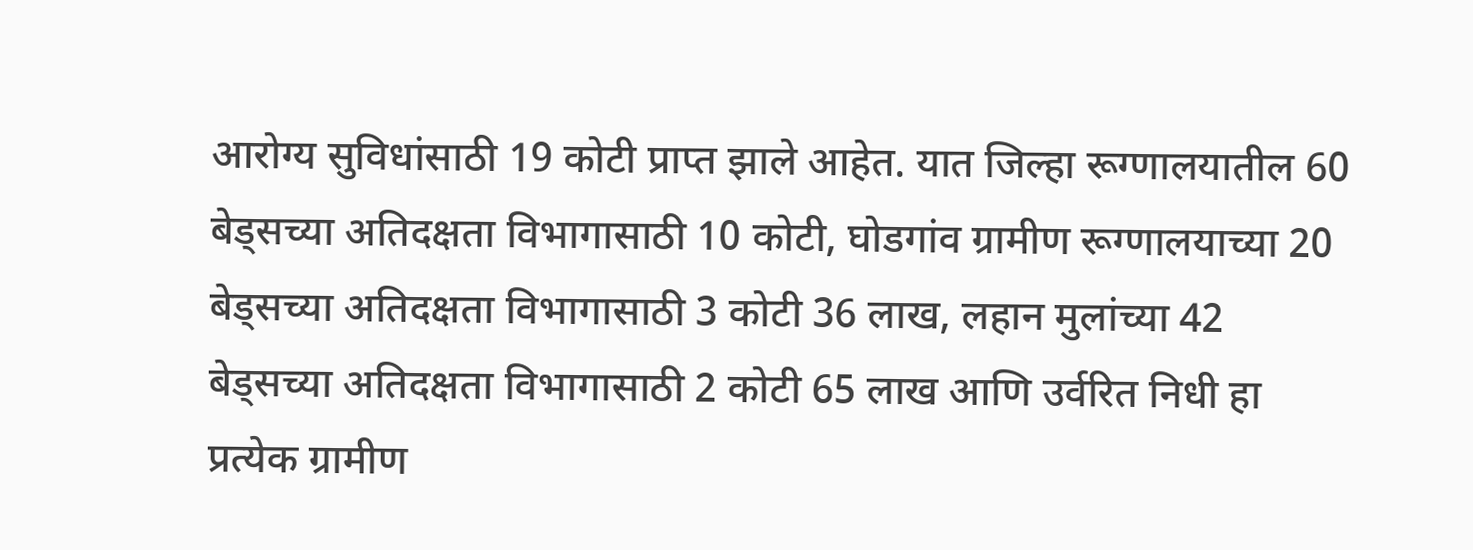आरोग्य सुविधांसाठी 19 कोटी प्राप्त झाले आहेत. यात जिल्हा रूग्णालयातील 60 बेड्सच्या अतिदक्षता विभागासाठी 10 कोटी, घोडगांव ग्रामीण रूग्णालयाच्या 20 बेड्सच्या अतिदक्षता विभागासाठी 3 कोटी 36 लाख, लहान मुलांच्या 42 बेड्सच्या अतिदक्षता विभागासाठी 2 कोटी 65 लाख आणि उर्वरित निधी हा प्रत्येक ग्रामीण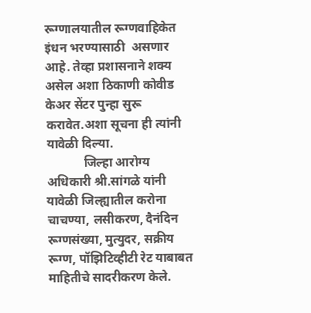रूग्णालयातील रूग्णवाहिकेत इंधन भरण्यासाठी  असणार आहे‌. तेव्हा प्रशासनाने शक्य असेल अशा ठिकाणी कोवीड केअर सेंटर पुन्हा सुरू करावेत.अशा सूचना ही त्यांनी यावेळी दिल्या.
            जिल्हा आरोग्य अधिकारी श्री.सांगळे यांनी यावेळी जिल्ह्यातील करोना चाचण्या, लसीकरण, दैनंदिन रूग्णसंख्या, मुत्युदर, सक्रीय रूग्ण, पॉझिटिव्हीटी रेट याबाबत माहितीचे सादरीकरण केले.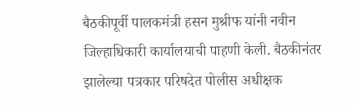बैठकीपूर्वी पालकमंत्री हसन मुश्रीफ यांनी नवीन जिल्हाधिकारी कार्यालयाची पाहणी केली. बैठकीनंतर झालेल्या पत्रकार परिषदेत पोलीस अधीक्षक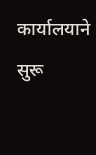कार्यालयाने सुरू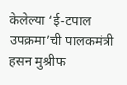केलेल्या ‘ई-टपाल उपक्रमा’ची पालकमंत्री हसन मुश्रीफ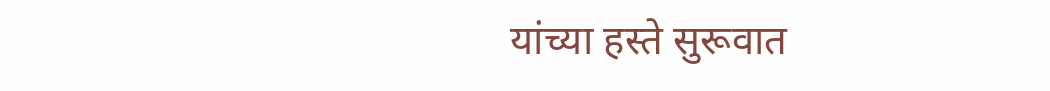यांच्या हस्ते सुरूवात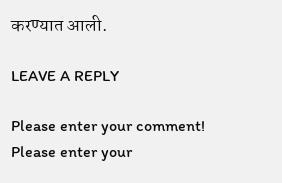करण्यात आली.

LEAVE A REPLY

Please enter your comment!
Please enter your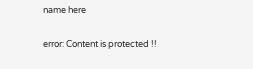name here

error: Content is protected !!